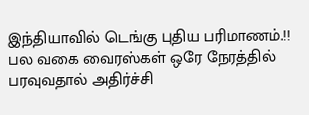இந்தியாவில் டெங்கு புதிய பரிமாணம்.!! பல வகை வைரஸ்கள் ஒரே நேரத்தில் பரவுவதால் அதிர்ச்சி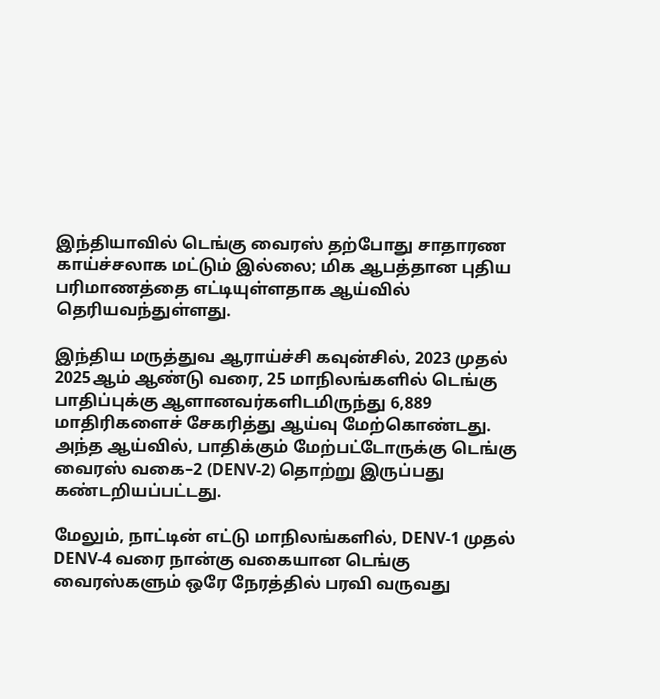இந்தியாவில் டெங்கு வைரஸ் தற்போது சாதாரண காய்ச்சலாக மட்டும் இல்லை; மிக ஆபத்தான புதிய பரிமாணத்தை எட்டியுள்ளதாக ஆய்வில் தெரியவந்துள்ளது.

இந்திய மருத்துவ ஆராய்ச்சி கவுன்சில், 2023 முதல் 2025ஆம் ஆண்டு வரை, 25 மாநிலங்களில் டெங்கு பாதிப்புக்கு ஆளானவர்களிடமிருந்து 6,889 மாதிரிகளைச் சேகரித்து ஆய்வு மேற்கொண்டது. அந்த ஆய்வில், பாதிக்கும் மேற்பட்டோருக்கு டெங்கு வைரஸ் வகை–2 (DENV-2) தொற்று இருப்பது கண்டறியப்பட்டது.

மேலும், நாட்டின் எட்டு மாநிலங்களில், DENV-1 முதல் DENV-4 வரை நான்கு வகையான டெங்கு வைரஸ்களும் ஒரே நேரத்தில் பரவி வருவது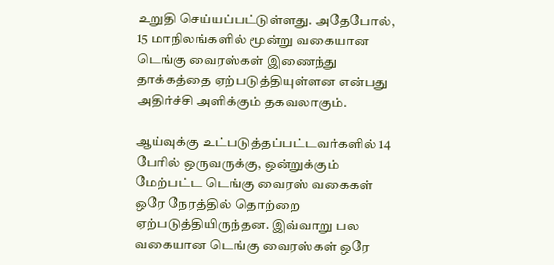உறுதி செய்யப்பட்டுள்ளது. அதேபோல், 15 மாநிலங்களில் மூன்று வகையான டெங்கு வைரஸ்கள் இணைந்து தாக்கத்தை ஏற்படுத்தியுள்ளன என்பது அதிர்ச்சி அளிக்கும் தகவலாகும்.

ஆய்வுக்கு உட்படுத்தப்பட்டவர்களில் 14 பேரில் ஒருவருக்கு, ஒன்றுக்கும் மேற்பட்ட டெங்கு வைரஸ் வகைகள் ஒரே நேரத்தில் தொற்றை ஏற்படுத்தியிருந்தன. இவ்வாறு பல வகையான டெங்கு வைரஸ்கள் ஒரே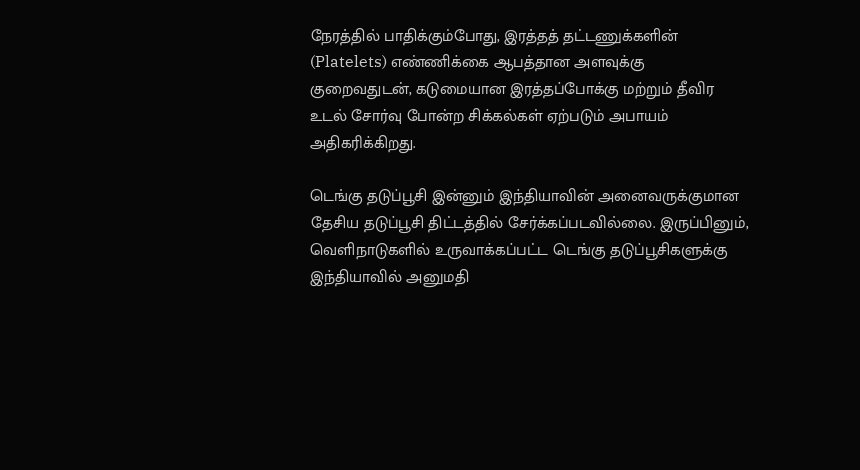நேரத்தில் பாதிக்கும்போது, இரத்தத் தட்டணுக்களின் (Platelets) எண்ணிக்கை ஆபத்தான அளவுக்கு குறைவதுடன், கடுமையான இரத்தப்போக்கு மற்றும் தீவிர உடல் சோர்வு போன்ற சிக்கல்கள் ஏற்படும் அபாயம் அதிகரிக்கிறது.

டெங்கு தடுப்பூசி இன்னும் இந்தியாவின் அனைவருக்குமான தேசிய தடுப்பூசி திட்டத்தில் சேர்க்கப்படவில்லை. இருப்பினும், வெளிநாடுகளில் உருவாக்கப்பட்ட டெங்கு தடுப்பூசிகளுக்கு இந்தியாவில் அனுமதி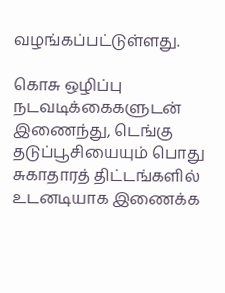வழங்கப்பட்டுள்ளது.

கொசு ஒழிப்பு நடவடிக்கைகளுடன் இணைந்து, டெங்கு தடுப்பூசியையும் பொது சுகாதாரத் திட்டங்களில் உடனடியாக இணைக்க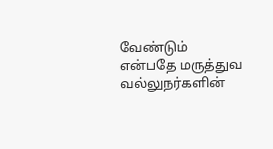வேண்டும் என்பதே மருத்துவ வல்லுநர்களின்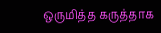ஒருமித்த கருத்தாக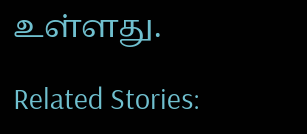உள்ளது.

Related Stories: